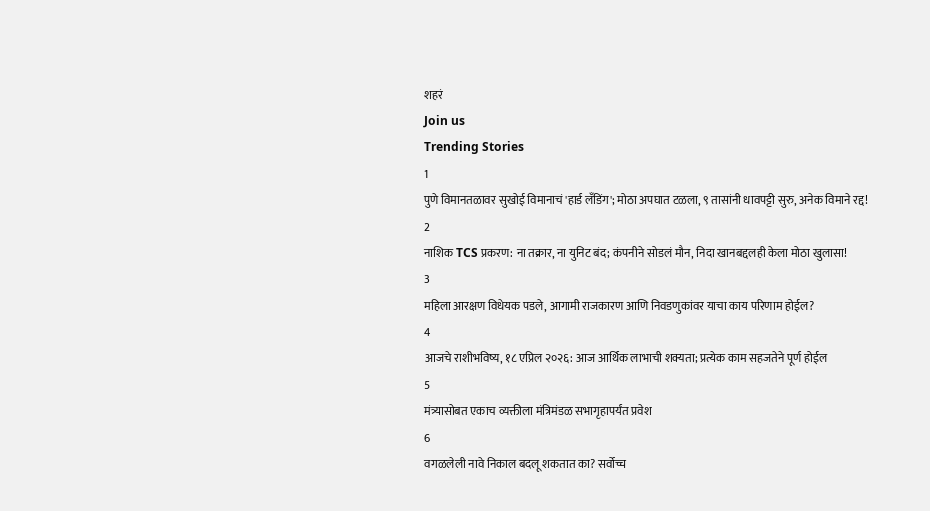शहरं
Join us
Trending Stories
1
पुणे विमानतळावर सुखोई विमानाचं 'हार्ड लँडिंग'; मोठा अपघात टळला, ९ तासांनी धावपट्टी सुरु, अनेक विमाने रद्द!
2
नाशिक TCS प्रकरण: ना तक्रार, ना युनिट बंद; कंपनीने सोडलं मौन, निदा खानबद्दलही केला मोठा खुलासा!
3
महिला आरक्षण विधेयक पडले, आगामी राजकारण आणि निवडणुकांवर याचा काय परिणाम होईल?
4
आजचे राशीभविष्य, १८ एप्रिल २०२६: आज आर्थिक लाभाची शक्यता; प्रत्येक काम सहजतेने पूर्ण होईल
5
मंत्र्यासोबत एकाच व्यक्तीला मंत्रिमंडळ सभागृहापर्यंत प्रवेश
6
वगळलेली नावे निकाल बदलू शकतात का? सर्वोच्च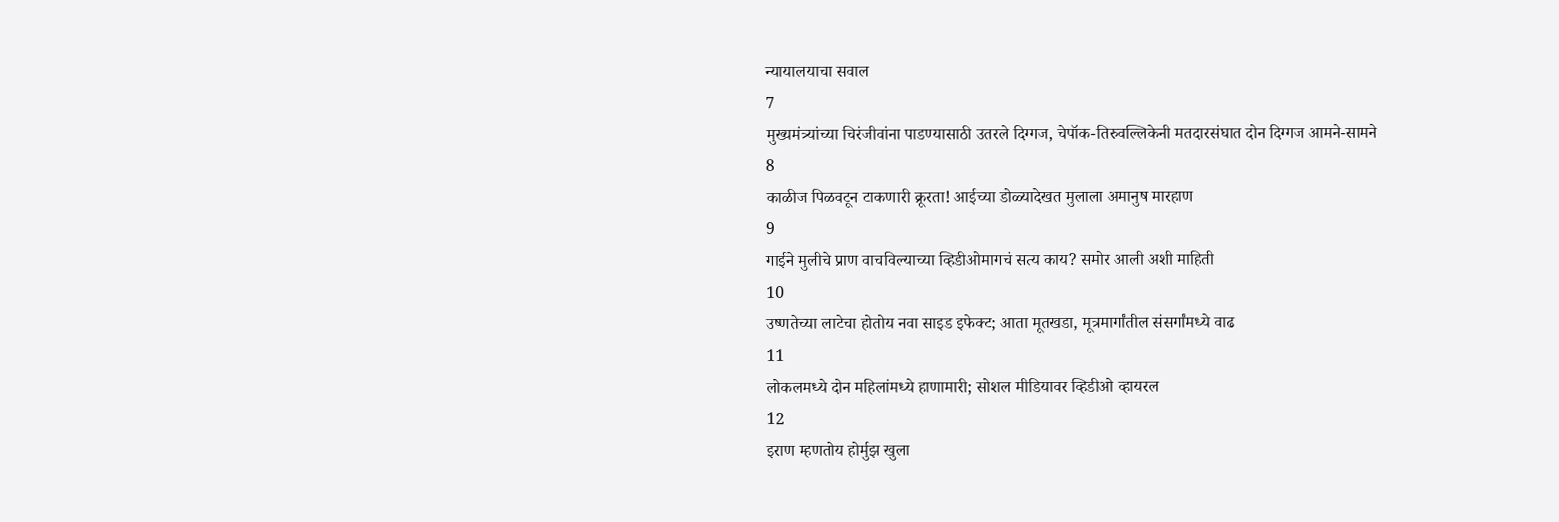न्यायालयाचा सवाल
7
मुख्यमंत्र्यांच्या चिरंजीवांना पाडण्यासाठी उतरले दिग्गज, चेपॉक-तिरुवल्लिकेनी मतदारसंघात दोन दिग्गज आमने-सामने
8
काळीज पिळवटून टाकणारी क्रूरता! आईच्या डोळ्यादेखत मुलाला अमानुष मारहाण
9
गाईने मुलीचे प्राण वाचविल्याच्या व्हिडीओमागचं सत्य काय? समोर आली अशी माहिती
10
उष्णतेच्या लाटेचा होतोय नवा साइड इफेक्ट; आता मूतखडा, मूत्रमार्गांतील संसर्गांमध्ये वाढ
11
लोकलमध्ये दोन महिलांमध्ये हाणामारी; सोशल मीडियावर व्हिडीओ व्हायरल
12
इराण म्हणतोय होर्मुझ खुला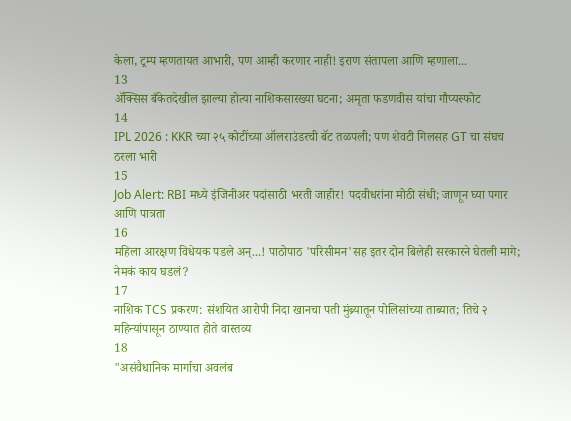केला, ट्रम्प म्हणतायत आभारी, पण आम्ही करणार नाही! इराण संतापला आणि म्हणाला...
13
ॲक्सिस बँकेतदेखील झाल्या होत्या नाशिकसारख्या घटना; अमृता फडणवीस यांचा गौप्यस्फोट
14
IPL 2026 : KKR च्या २५ कोटींच्या ऑलराउंडरची बॅट तळपली; पण शेवटी गिलसह GT चा संघच ठरला भारी
15
Job Alert: RBI मध्ये इंजिनीअर पदांसाठी भरती जाहीर! पदवीधरांना मोठी संधी; जाणून घ्या पगार आणि पात्रता
16
महिला आरक्षण विधेयक पडले अन्...! पाठोपाठ 'परिसीमन'सह इतर दोन बिलेही सरकारने घेतली मागे; नेमकं काय घडलं?
17
नाशिक TCS प्रकरण: संशयित आरोपी निदा खानचा पती मुंब्र्यातून पोलिसांच्या ताब्यात; तिचे २ महिन्यांपासून ठाण्यात होते वास्तव्य
18
"असंवैधानिक मार्गाचा अवलंब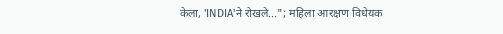केला, 'INDIA'ने रोखले..."; महिला आरक्षण विधेयक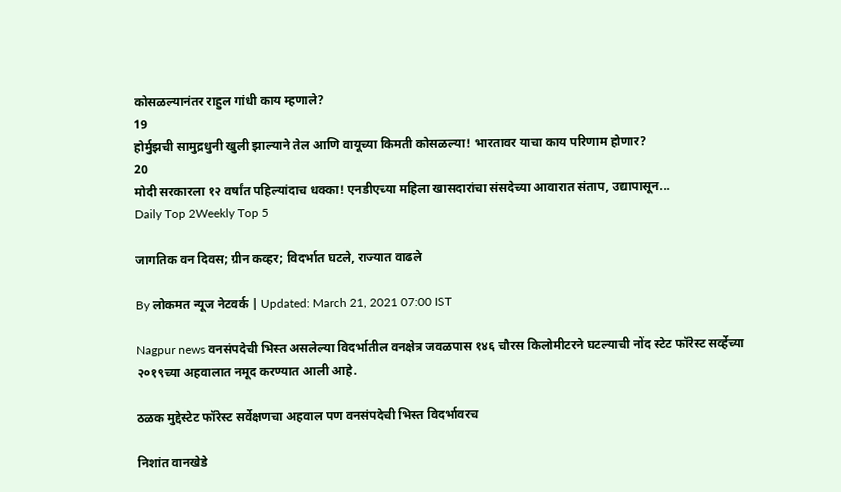कोसळल्यानंतर राहुल गांधी काय म्हणाले?
19
होर्मुझची सामुद्रधुनी खुली झाल्याने तेल आणि वायूच्या किमती कोसळल्या! भारतावर याचा काय परिणाम होणार?
20
मोदी सरकारला १२ वर्षांत पहिल्यांदाच धक्का! एनडीएच्या महिला खासदारांचा संसदेच्या आवारात संताप, उद्यापासून...
Daily Top 2Weekly Top 5

जागतिक वन दिवस; ग्रीन कव्हर; विदर्भात घटले, राज्यात वाढले

By लोकमत न्यूज नेटवर्क | Updated: March 21, 2021 07:00 IST

Nagpur news वनसंपदेची भिस्त असलेल्या विदर्भातील वनक्षेत्र जवळपास १४६ चौरस किलोमीटरने घटल्याची नोंद स्टेट फॉरेस्ट सर्व्हेच्या २०१९च्या अहवालात नमूद करण्यात आली आहे.

ठळक मुद्देस्टेट फॉरेस्ट सर्वेक्षणचा अहवाल पण वनसंपदेची भिस्त विदर्भावरच

निशांत वानखेडे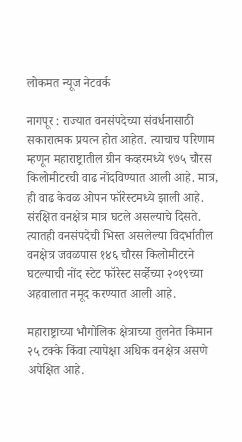लोकमत न्यूज नेटवर्क

नागपूर : राज्यात वनसंपदेच्या संवर्धनासाठी सकारात्मक प्रयत्न होत आहेत. त्याचाच परिणाम म्हणून महाराष्ट्रातील ग्रीन कव्हरमध्ये ९७५ चौरस किलोमीटरची वाढ नोंदविण्यात आली आहे. मात्र, ही वाढ केवळ ओपन फॉरेस्टमध्ये झाली आहे. संरक्षित वनक्षेत्र मात्र घटले असल्याचे दिसते. त्यातही वनसंपदेची भिस्त असलेल्या विदर्भातील वनक्षेत्र जवळपास १४६ चौरस किलोमीटरने घटल्याची नोंद स्टेट फॉरेस्ट सर्व्हेच्या २०१९च्या अहवालात नमूद करण्यात आली आहे.

महाराष्ट्राच्या भौगोलिक क्षेत्राच्या तुलनेत किमान २५ टक्के किंवा त्यापेक्षा अधिक वनक्षेत्र असणे अपेक्षित आहे.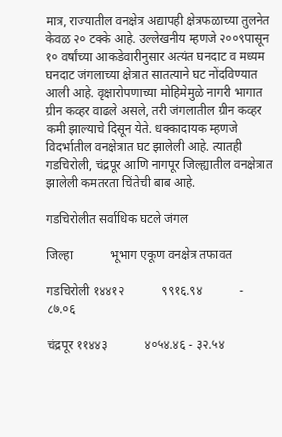मात्र, राज्यातील वनक्षेत्र अद्यापही क्षेत्रफळाच्या तुलनेत केवळ २० टक्के आहे. उल्लेखनीय म्हणजे २००९पासून १० वर्षांच्या आकडेवारीनुसार अत्यंत घनदाट व मध्यम घनदाट जंगलाच्या क्षेत्रात सातत्याने घट नोंदविण्यात आली आहे. वृक्षारोपणाच्या मोहिमेमुळे नागरी भागात ग्रीन कव्हर वाढले असले, तरी जंगलातील ग्रीन कव्हर कमी झाल्याचे दिसून येते. धक्कादायक म्हणजे विदर्भातील वनक्षेत्रात घट झालेली आहे. त्यातही गडचिरोली, चंद्रपूर आणि नागपूर जिल्ह्यातील वनक्षेत्रात झालेली कमतरता चिंतेची बाब आहे.

गडचिरोलीत सर्वाधिक घटले जंगल

जिल्हा            भूभाग एकूण वनक्षेत्र तफावत

गडचिरोली १४४१२            ९९१६.९४            - ८७.०६

चंद्रपूर ११४४३            ४०५४.४६ - ३२.५४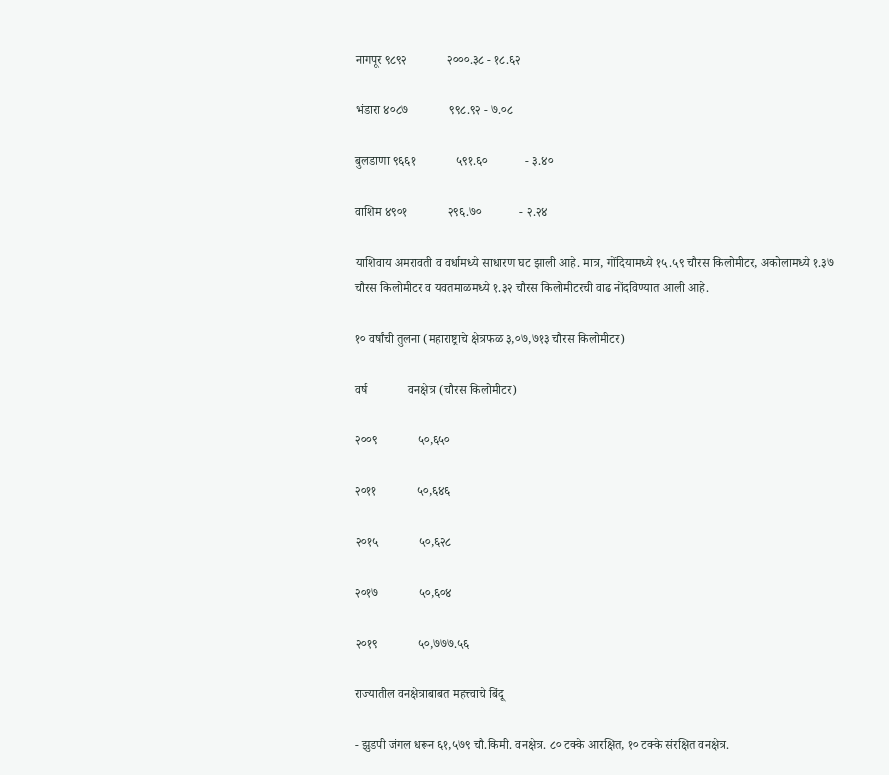नागपूर ९८९२             २०००.३८ - १८.६२

भंडारा ४०८७             ९९८.९२ - ७.०८

बुलडाणा ९६६१             ५९१.६०            - ३.४०

वाशिम ४९०१             २९६.७०            - २.२४

याशिवाय अमरावती व वर्धामध्ये साधारण घट झाली आहे. मात्र, गोंदियामध्ये १५.५९ चौरस किलोमीटर, अकोलामध्ये १.३७ चौरस किलोमीटर व यवतमाळमध्ये १.३२ चौरस किलोमीटरची वाढ नोंदविण्यात आली आहे.

१० वर्षांची तुलना (महाराष्ट्राचे क्षेत्रफळ ३,०७,७१३ चौरस किलोमीटर)

वर्ष             वनक्षेत्र (चौरस किलोमीटर)

२००९             ५०,६५०

२०११             ५०,६४६

२०१५             ५०,६२८

२०१७             ५०,६०४

२०१९             ५०,७७७.५६

राज्यातील वनक्षेत्राबाबत महत्त्वाचे बिंदू

- झुडपी जंगल धरून ६१,५७९ चौ.किमी. वनक्षेत्र. ८० टक्के आरक्षित, १० टक्के संरक्षित वनक्षेत्र.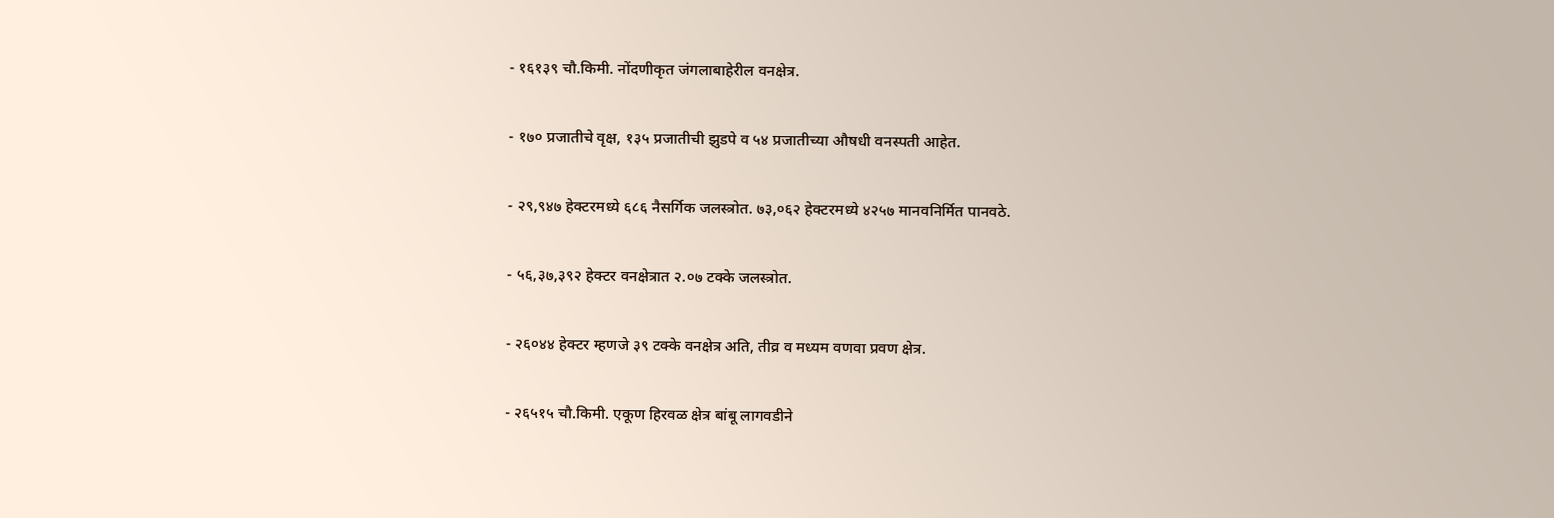- १६१३९ चौ.किमी. नोंदणीकृत जंगलाबाहेरील वनक्षेत्र.

- १७० प्रजातीचे वृक्ष, १३५ प्रजातीची झुडपे व ५४ प्रजातीच्या औषधी वनस्पती आहेत.

- २९,९४७ हेक्टरमध्ये ६८६ नैसर्गिक जलस्त्रोत. ७३,०६२ हेक्टरमध्ये ४२५७ मानवनिर्मित पानवठे.

- ५६,३७,३९२ हेक्टर वनक्षेत्रात २.०७ टक्के जलस्त्रोत.

- २६०४४ हेक्टर म्हणजे ३९ टक्के वनक्षेत्र अति, तीव्र व मध्यम वणवा प्रवण क्षेत्र.

- २६५१५ चौ.किमी. एकूण हिरवळ क्षेत्र बांबू लागवडीने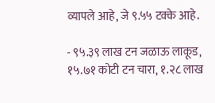व्यापले आहे, जे ९.५५ टक्के आहे.

- ९५.३९ लाख टन जळाऊ लाकूड, १५.७१ कोटी टन चारा, १.२८ लाख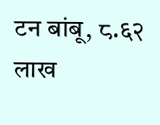टन बांबू, ८.६२ लाख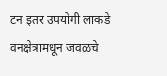टन इतर उपयोगी लाकडे वनक्षेत्रामधून जवळचे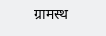ग्रामस्थ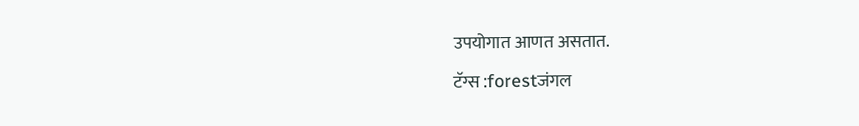उपयोगात आणत असतात.

टॅग्स :forestजंगल